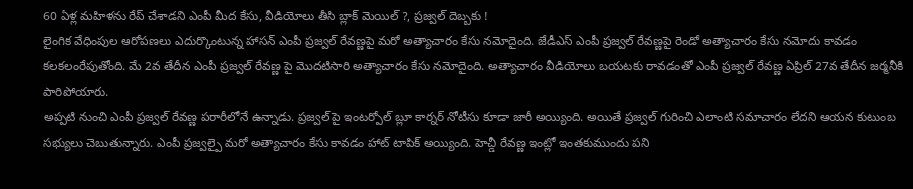60 ఏళ్ల మహిళను రేప్ చేశాడని ఎంపీ మీద కేసు, వీడియోలు తీసి బ్లాక్ మెయిల్ ?, ప్రజ్వల్ దెబ్బకు !
లైంగిక వేధింపుల ఆరోపణలు ఎదుర్కొంటున్న హాసన్ ఎంపీ ప్రజ్వల్ రేవణ్ణపై మరో అత్యాచారం కేసు నమోదైంది. జేడీఎస్ ఎంపీ ప్రజ్వల్ రేవణ్ణపై రెండో అత్యాచారం కేసు నమోదు కావడం కలకలంరేపుతోంది. మే 2వ తేదీన ఎంపీ ప్రజ్వల్ రేవణ్ణ పై మొదటిసారి అత్యాచారం కేసు నమోదైంది. అత్యాచారం వీడియోలు బయటకు రావడంతో ఎంపీ ప్రజ్వల్ రేవణ్ణ ఏప్రిల్ 27వ తేదీన జర్మనీకి పారిపోయారు.
అప్పటి నుంచి ఎంపీ ప్రజ్వల్ రేవణ్ణ పరారీలోనే ఉన్నాడు. ప్రజ్వల్ పై ఇంటర్పోల్ బ్లూ కార్నర్ నోటీసు కూడా జారీ అయ్యింది. అయితే ప్రజ్వల్ గురించి ఎలాంటి సమాచారం లేదని ఆయన కుటుంబ సభ్యులు చెబుతున్నారు. ఎంపీ ప్రజ్వల్పై మరో అత్యాచారం కేసు కావడం హాట్ టాపిక్ అయ్యింది. హెచ్డీ రేవణ్ణ ఇంట్లో ఇంతకుముందు పని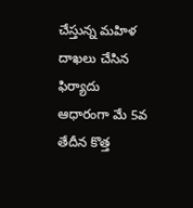చేస్తున్న మహిళ దాఖలు చేసిన ఫిర్యాదు ఆధారంగా మే 5వ తేదీన కొత్త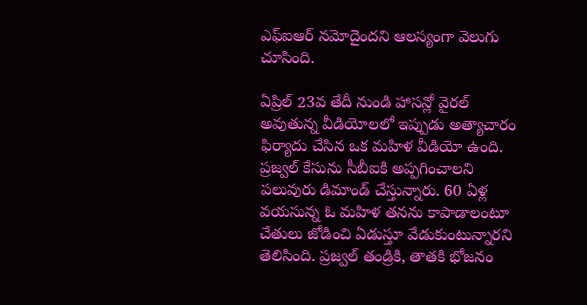ఎఫ్ఐఆర్ నమోదైందని ఆలస్యంగా వెలుగు చూసింది.

ఏప్రిల్ 23వ తేదీ నుండి హాసన్లో వైరల్ అవుతున్న వీడియోలలో ఇప్పుడు అత్యాచారం ఫిర్యాదు చేసిన ఒక మహిళ వీడియో ఉంది. ప్రజ్వల్ కేసును సీబీఐకి అప్పగించాలని పలువురు డిమాండ్ చేస్తున్నారు. 60 ఏళ్ల వయసున్న ఓ మహిళ తనను కాపాడాలంటూ చేతులు జోడించి ఏడుస్తూ వేడుకుంటున్నారని తెలిసింది. ప్రజ్వల్ తండ్రికి, తాతకి భోజనం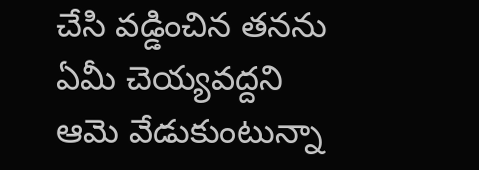చేసి వడ్డించిన తనను ఏమీ చెయ్యవద్దని ఆమె వేడుకుంటున్నా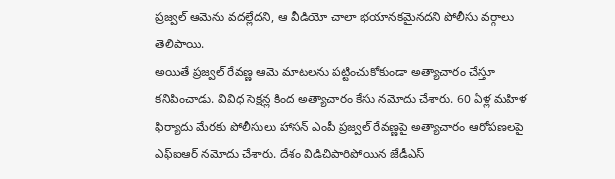ప్రజ్వల్ ఆమెను వదల్లేదని, ఆ వీడియో చాలా భయానకమైనదని పోలీసు వర్గాలు తెలిపాయి.
అయితే ప్రజ్వల్ రేవణ్ణ ఆమె మాటలను పట్టించుకోకుండా అత్యాచారం చేస్తూ కనిపించాడు. వివిధ సెక్షన్ల కింద అత్యాచారం కేసు నమోదు చేశారు. 60 ఏళ్ల మహిళ ఫిర్యాదు మేరకు పోలీసులు హాసన్ ఎంపీ ప్రజ్వల్ రేవణ్ణపై అత్యాచారం ఆరోపణలపై ఎఫ్ఐఆర్ నమోదు చేశారు. దేశం విడిచిపారిపోయిన జేడీఎస్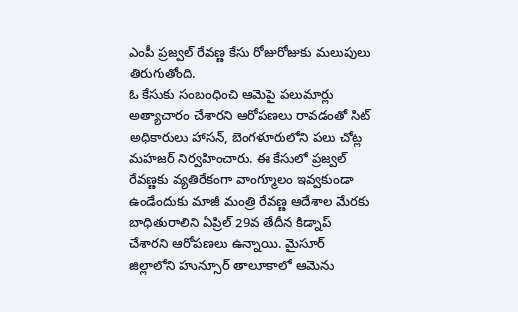ఎంపీ ప్రజ్వల్ రేవణ్ణ కేసు రోజురోజుకు మలుపులు తిరుగుతోంది.
ఓ కేసుకు సంబంధించి ఆమెపై పలుమార్లు అత్యాచారం చేశారని ఆరోపణలు రావడంతో సిట్ అధికారులు హాసన్, బెంగళూరులోని పలు చోట్ల మహజర్ నిర్వహించారు. ఈ కేసులో ప్రజ్వల్ రేవణ్ణకు వ్యతిరేకంగా వాంగ్మూలం ఇవ్వకుండా ఉండేందుకు మాజీ మంత్రి రేవణ్ణ ఆదేశాల మేరకు బాధితురాలిని ఏప్రిల్ 29వ తేదీన కిడ్నాప్ చేశారని ఆరోపణలు ఉన్నాయి. మైసూర్ జిల్లాలోని హున్సూర్ తాలూకాలో ఆమెను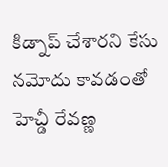కిడ్నాప్ చేశారని కేసు నమోదు కావడంతో హెచ్డీ రేవణ్ణ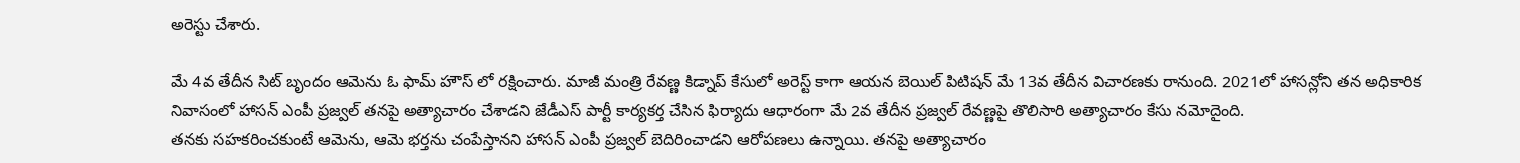అరెస్టు చేశారు.

మే 4వ తేదీన సిట్ బృందం ఆమెను ఓ ఫామ్ హౌస్ లో రక్షించారు. మాజీ మంత్రి రేవణ్ణ కిడ్నాప్ కేసులో అరెస్ట్ కాగా ఆయన బెయిల్ పిటిషన్ మే 13వ తేదీన విచారణకు రానుంది. 2021లో హాసన్లోని తన అధికారిక నివాసంలో హాసన్ ఎంపీ ప్రజ్వల్ తనపై అత్యాచారం చేశాడని జేడీఎస్ పార్టీ కార్యకర్త చేసిన ఫిర్యాదు ఆధారంగా మే 2వ తేదీన ప్రజ్వల్ రేవణ్ణపై తొలిసారి అత్యాచారం కేసు నమోదైంది.
తనకు సహకరించకుంటే ఆమెను, ఆమె భర్తను చంపేస్తానని హాసన్ ఎంపీ ప్రజ్వల్ బెదిరించాడని ఆరోపణలు ఉన్నాయి. తనపై అత్యాచారం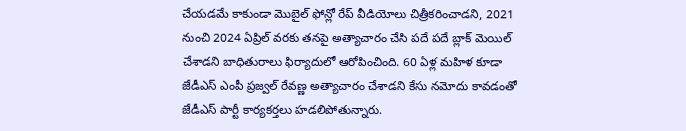చేయడమే కాకుండా మొబైల్ ఫోన్లో రేప్ వీడియోలు చిత్రీకరించాడని, 2021 నుంచి 2024 ఏప్రిల్ వరకు తనపై అత్యాచారం చేసి పదే పదే బ్లాక్ మెయిల్ చేశాడని బాధితురాలు ఫిర్యాదులో ఆరోపించింది. 60 ఏళ్ల మహిళ కూడా జేడీఎస్ ఎంపీ ప్రజ్వల్ రేవణ్ణ అత్యాచారం చేశాడని కేసు నమోదు కావడంతో జేడీఎస్ పార్టీ కార్యకర్తలు హడలిపోతున్నారు.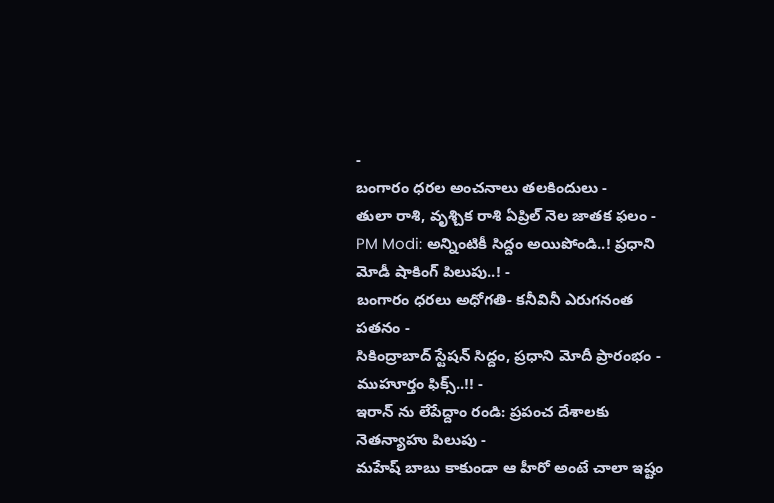-
బంగారం ధరల అంచనాలు తలకిందులు -
తులా రాశి, వృశ్చిక రాశి ఏప్రిల్ నెల జాతక ఫలం -
PM Modi: అన్నింటికీ సిద్దం అయిపోండి..! ప్రధాని మోడీ షాకింగ్ పిలుపు..! -
బంగారం ధరలు అధోగతి- కనీవినీ ఎరుగనంత పతనం -
సికింద్రాబాద్ స్టేషన్ సిద్దం, ప్రధాని మోదీ ప్రారంభం - ముహూర్తం ఫిక్స్..!! -
ఇరాన్ ను లేపేద్దాం రండి: ప్రపంచ దేశాలకు నెతన్యాహు పిలుపు -
మహేష్ బాబు కాకుండా ఆ హీరో అంటే చాలా ఇష్టం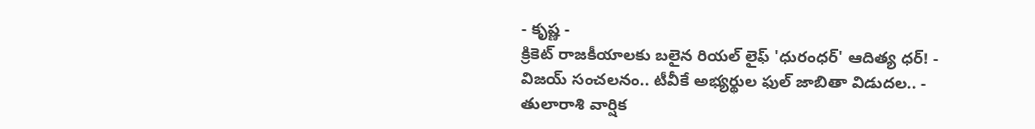- కృష్ణ -
క్రికెట్ రాజకీయాలకు బలైన రియల్ లైఫ్ 'ధురంధర్' ఆదిత్య ధర్! -
విజయ్ సంచలనం.. టీవీకే అభ్యర్థుల ఫుల్ జాబితా విడుదల.. -
తులారాశి వార్షిక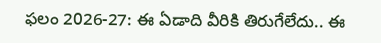ఫలం 2026-27: ఈ ఏడాది వీరికి తిరుగేలేదు.. ఈ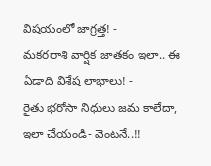విషయంలో జాగ్రత్త! -
మకరరాశి వార్షిక జాతకం ఇలా.. ఈ ఏడాది విశేష లాభాలు! -
రైతు భరోసా నిధులు జమ కాలేదా, ఇలా చేయండి- వెంటనే..!!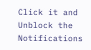Click it and Unblock the Notifications